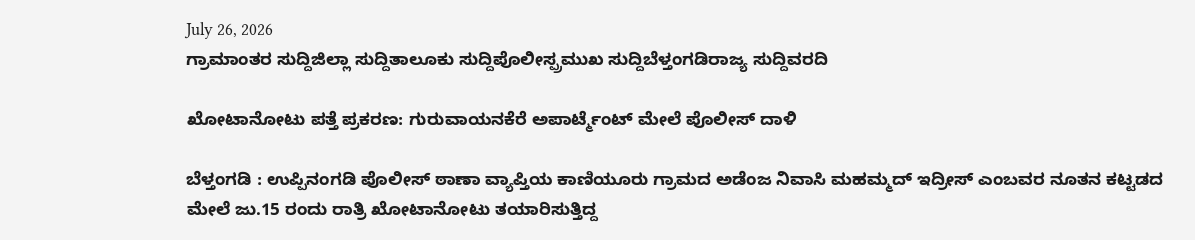July 26, 2026
ಗ್ರಾಮಾಂತರ ಸುದ್ದಿಜಿಲ್ಲಾ ಸುದ್ದಿತಾಲೂಕು ಸುದ್ದಿಪೊಲೀಸ್ಪ್ರಮುಖ ಸುದ್ದಿಬೆಳ್ತಂಗಡಿರಾಜ್ಯ ಸುದ್ದಿವರದಿ

ಖೋಟಾನೋಟು ಪತ್ತೆ ಪ್ರಕರಣ: ಗುರುವಾಯನಕೆರೆ ಅಪಾರ್ಟ್ಮೆಂಟ್ ಮೇಲೆ ಪೊಲೀಸ್ ದಾಳಿ

ಬೆಳ್ತಂಗಡಿ : ಉಪ್ಪಿನಂಗಡಿ ಪೊಲೀಸ್ ಠಾಣಾ ವ್ಯಾಪ್ತಿಯ ಕಾಣಿಯೂರು ಗ್ರಾಮದ ಅಡೆಂಜ ನಿವಾಸಿ ಮಹಮ್ಮದ್ ಇದ್ರೀಸ್ ಎಂಬವರ ನೂತನ ಕಟ್ಟಡದ ಮೇಲೆ ಜು.15 ರಂದು ರಾತ್ರಿ ಖೋಟಾನೋಟು ತಯಾರಿಸುತ್ತಿದ್ದ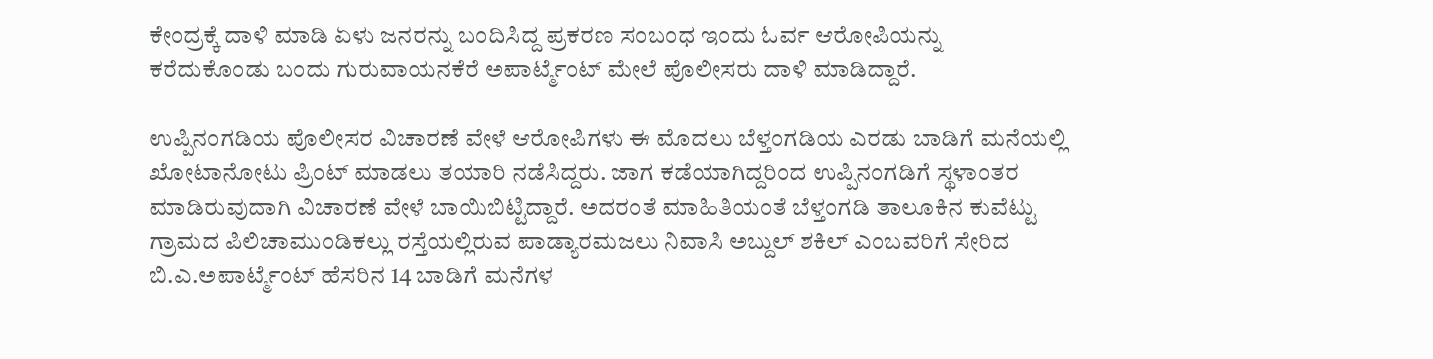ಕೇಂದ್ರಕ್ಕೆ ದಾಳಿ ಮಾಡಿ ಏಳು ಜನರನ್ನು ಬಂದಿಸಿದ್ದ ಪ್ರಕರಣ ಸಂಬಂಧ ಇಂದು ಓರ್ವ ಆರೋಪಿಯನ್ನು ಕರೆದುಕೊಂಡು ಬಂದು ಗುರುವಾಯನಕೆರೆ ಅಪಾರ್ಟ್ಮೆಂಟ್ ಮೇಲೆ ಪೊಲೀಸರು ದಾಳಿ ಮಾಡಿದ್ದಾರೆ.

ಉಪ್ಪಿನಂಗಡಿಯ ಪೊಲೀಸರ ವಿಚಾರಣೆ ವೇಳೆ ಆರೋಪಿಗಳು ಈ ಮೊದಲು ಬೆಳ್ತಂಗಡಿಯ ಎರಡು ಬಾಡಿಗೆ ಮನೆಯಲ್ಲಿ ಖೋಟಾನೋಟು ಪ್ರಿಂಟ್ ಮಾಡಲು ತಯಾರಿ ನಡೆಸಿದ್ದರು. ಜಾಗ ಕಡೆಯಾಗಿದ್ದರಿಂದ ಉಪ್ಪಿನಂಗಡಿಗೆ ಸ್ಥಳಾಂತರ ಮಾಡಿರುವುದಾಗಿ ವಿಚಾರಣೆ ವೇಳೆ ಬಾಯಿಬಿಟ್ಟಿದ್ದಾರೆ. ಅದರಂತೆ ಮಾಹಿತಿಯಂತೆ ಬೆಳ್ತಂಗಡಿ ತಾಲೂಕಿನ ಕುವೆಟ್ಟು ಗ್ರಾಮದ ಪಿಲಿಚಾಮುಂಡಿಕಲ್ಲು ರಸ್ತೆಯಲ್ಲಿರುವ ಪಾಡ್ಯಾರಮಜಲು ನಿವಾಸಿ ಅಬ್ದುಲ್ ಶಕಿಲ್ ಎಂಬವರಿಗೆ ಸೇರಿದ ಬಿ.ಎ.ಅಪಾರ್ಟ್ಮೆಂಟ್ ಹೆಸರಿನ 14 ಬಾಡಿಗೆ ಮನೆಗಳ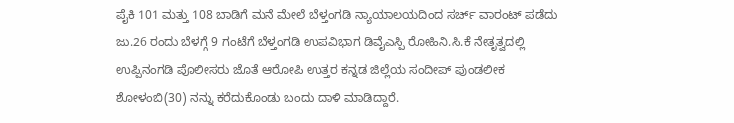ಪೈಕಿ 101 ಮತ್ತು 108 ಬಾಡಿಗೆ ಮನೆ ಮೇಲೆ ಬೆಳ್ತಂಗಡಿ ನ್ಯಾಯಾಲಯದಿಂದ ಸರ್ಚ್ ವಾರಂಟ್ ಪಡೆದು ಜು.26 ರಂದು ಬೆಳಗ್ಗೆ 9 ಗಂಟೆಗೆ ಬೆಳ್ತಂಗಡಿ ಉಪವಿಭಾಗ ಡಿವೈಎಸ್ಪಿ ರೋಹಿನಿ.ಸಿ.ಕೆ ನೇತೃತ್ವದಲ್ಲಿ ಉಪ್ಪಿನಂಗಡಿ ಪೊಲೀಸರು ಜೊತೆ ಆರೋಪಿ ಉತ್ತರ ಕನ್ನಡ ಜಿಲ್ಲೆಯ ಸಂದೀಪ್ ಪುಂಡಲೀಕ ಶೋಳಂಬಿ(30) ನನ್ನು ಕರೆದುಕೊಂಡು ಬಂದು ದಾಳಿ ಮಾಡಿದ್ದಾರೆ.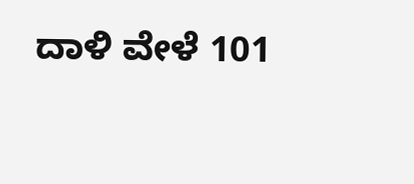ದಾಳಿ ವೇಳೆ 101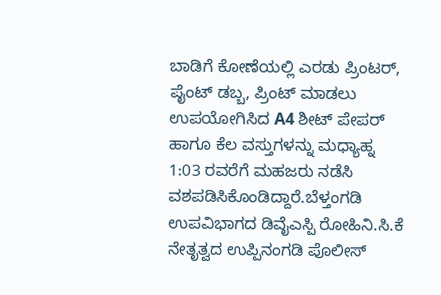ಬಾಡಿಗೆ ಕೋಣೆಯಲ್ಲಿ ಎರಡು ಪ್ರಿಂಟರ್, ಪೈಂಟ್ ಡಬ್ಬ, ಪ್ರಿಂಟ್ ಮಾಡಲು ಉಪಯೋಗಿಸಿದ A4 ಶೀಟ್ ಪೇಪರ್ ಹಾಗೂ ಕೆಲ ವಸ್ತುಗಳನ್ನು ಮಧ್ಯಾಹ್ನ 1:03 ರವರೆಗೆ ಮಹಜರು ನಡೆಸಿ ವಶಪಡಿಸಿಕೊಂಡಿದ್ದಾರೆ.ಬೆಳ್ತಂಗಡಿ ಉಪವಿಭಾಗದ ಡಿವೈಎಸ್ಪಿ ರೋಹಿನಿ.ಸಿ.ಕೆ ನೇತೃತ್ವದ ಉಪ್ಪಿನಂಗಡಿ ಪೊಲೀಸ್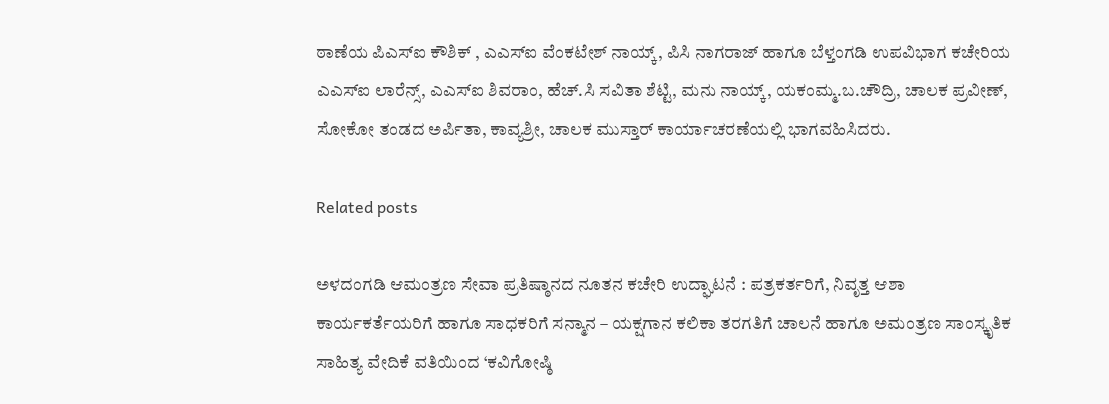ಠಾಣೆಯ ಪಿಎಸ್ಐ ಕೌಶಿಕ್ , ಎಎಸ್ಐ ವೆಂಕಟೇಶ್ ನಾಯ್ಕ್, ಪಿಸಿ ನಾಗರಾಜ್ ಹಾಗೂ ಬೆಳ್ತಂಗಡಿ ಉಪವಿಭಾಗ ಕಚೇರಿಯ ಎಎಸ್ಐ ಲಾರೆನ್ಸ್, ಎಎಸ್ಐ ಶಿವರಾಂ, ಹೆಚ್.ಸಿ ಸವಿತಾ ಶೆಟ್ಟಿ, ಮನು ನಾಯ್ಕ್, ಯಕಂಮ್ಮ.ಬ.ಚೌದ್ರಿ, ಚಾಲಕ ಪ್ರವೀಣ್, ಸೋಕೋ ತಂಡದ ಅರ್ಪಿತಾ, ಕಾವ್ಯಶ್ರೀ, ಚಾಲಕ ಮುಸ್ತಾರ್ ಕಾರ್ಯಾಚರಣೆಯಲ್ಲಿ ಭಾಗವಹಿಸಿದರು.

Related posts

ಅಳದಂಗಡಿ ಆಮಂತ್ರಣ ಸೇವಾ ಪ್ರತಿಷ್ಠಾನದ ನೂತನ ಕಚೇರಿ ಉದ್ಘಾಟನೆ : ಪತ್ರಕರ್ತರಿಗೆ, ನಿವೃತ್ತ ಆಶಾ ಕಾರ್ಯಕರ್ತೆಯರಿಗೆ ಹಾಗೂ ಸಾಧಕರಿಗೆ ಸನ್ಮಾನ – ಯಕ್ಷಗಾನ ಕಲಿಕಾ ತರಗತಿಗೆ ಚಾಲನೆ ಹಾಗೂ ಅಮಂತ್ರಣ ಸಾಂಸ್ಕೃತಿಕ ಸಾಹಿತ್ಯ ವೇದಿಕೆ ವತಿಯಿಂದ ‘ಕವಿಗೋಷ್ಠಿ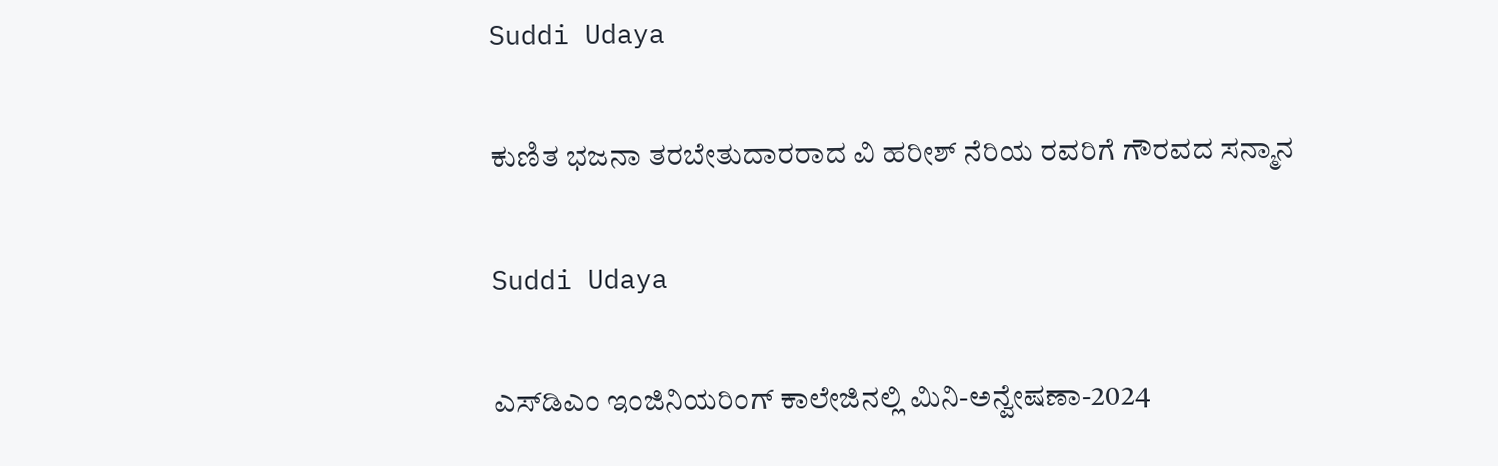Suddi Udaya

ಕುಣಿತ ಭಜನಾ ತರಬೇತುದಾರರಾದ ವಿ ಹರೀಶ್ ನೆರಿಯ ರವರಿಗೆ ಗೌರವದ ಸನ್ಮಾನ

Suddi Udaya

ಎಸ್‌ಡಿಎಂ ಇಂಜಿನಿಯರಿಂಗ್ ಕಾಲೇಜಿನಲ್ಲಿ ಮಿನಿ-ಅನ್ವೇಷಣಾ-2024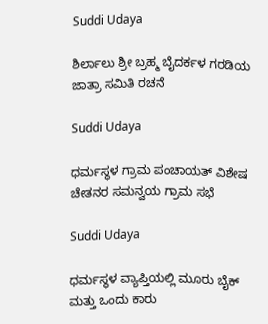Suddi Udaya

ಶಿರ್ಲಾಲು ಶ್ರೀ ಬ್ರಹ್ಮ ಬೈದರ್ಕಳ ಗರಡಿಯ ಜಾತ್ರಾ ಸಮಿತಿ ರಚನೆ

Suddi Udaya

ಧರ್ಮಸ್ಥಳ ಗ್ರಾಮ ಪಂಚಾಯತ್ ವಿಶೇಷ ಚೇತನರ ಸಮನ್ವಯ ಗ್ರಾಮ ಸಭೆ

Suddi Udaya

ಧರ್ಮಸ್ಥಳ ವ್ಯಾಪ್ತಿಯಲ್ಲಿ ಮೂರು ಬೈಕ್ ಮತ್ತು ಒಂದು ಕಾರು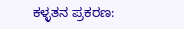ಕಳ್ಳತನ ಪ್ರಕರಣ: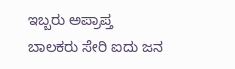ಇಬ್ಬರು ಅಪ್ರಾಪ್ತ ಬಾಲಕರು ಸೇರಿ ಐದು ಜನ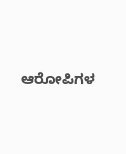ಆರೋಪಿಗಳ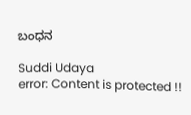ಬಂಧನ

Suddi Udaya
error: Content is protected !!